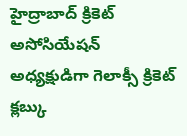హైద్రాబాద్ క్రికెట్ అసోసియేషన్ అధ్యక్షుడిగా గెలాక్సీ క్రికెట్ క్లబ్కు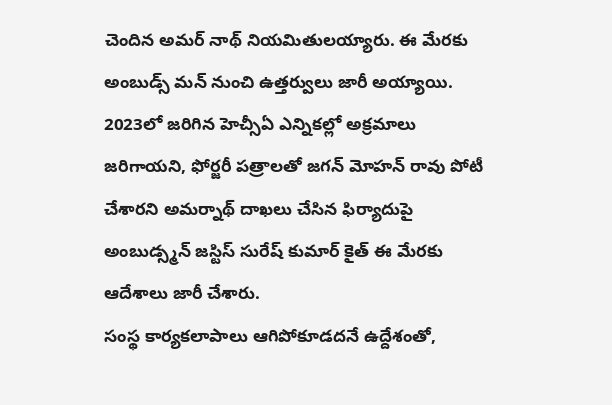చెందిన అమర్ నాథ్ నియమితులయ్యారు. ఈ మేరకు అంబుడ్స్ మన్ నుంచి ఉత్తర్వులు జారీ అయ్యాయి.
2023లో జరిగిన హెచ్సీఏ ఎన్నికల్లో అక్రమాలు జరిగాయని, ఫోర్జరీ పత్రాలతో జగన్ మోహన్ రావు పోటీ చేశారని అమర్నాథ్ దాఖలు చేసిన ఫిర్యాదుపై అంబుడ్స్మన్ జస్టిస్ సురేష్ కుమార్ కైత్ ఈ మేరకు ఆదేశాలు జారీ చేశారు.
సంస్థ కార్యకలాపాలు ఆగిపోకూడదనే ఉద్దేశంతో,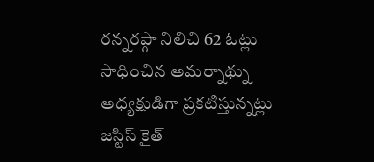రన్నరప్గా నిలిచి 62 ఓట్లు సాధించిన అమర్నాథ్ను అధ్యక్షుడిగా ప్రకటిస్తున్నట్లు జస్టిస్ కైత్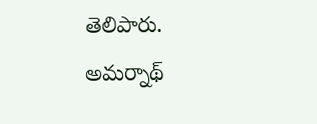తెలిపారు. అమర్నాథ్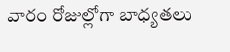వారం రోజుల్లోగా బాధ్యతలు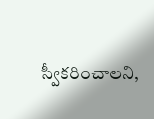స్వీకరించాలని,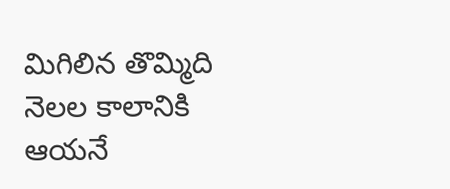మిగిలిన తొమ్మిది నెలల కాలానికి ఆయనే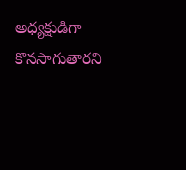అధ్యక్షుడిగా కొనసాగుతారని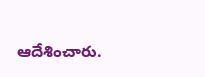ఆదేశించారు.